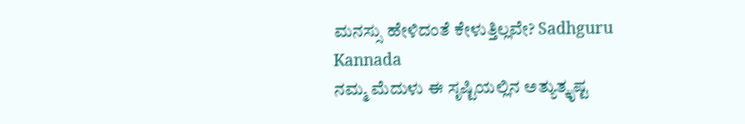ಮನಸ್ಸು ಹೇಳಿದಂತೆ ಕೇಳುತ್ತಿಲ್ಲವೇ? Sadhguru Kannada
ನಮ್ಮ ಮೆದುಳು ಈ ಸೃಷ್ಟಿಯಲ್ಲಿನ ಅತ್ಯುತ್ಕೃಷ್ಟ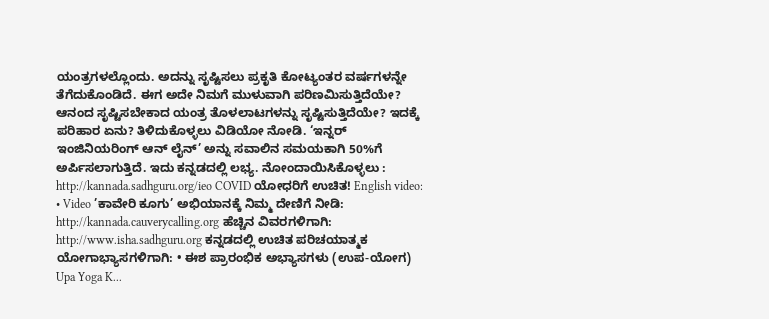ಯಂತ್ರಗಳಲ್ಲೊಂದು. ಅದನ್ನು ಸೃಷ್ಟಿಸಲು ಪ್ರಕೃತಿ ಕೋಟ್ಯಂತರ ವರ್ಷಗಳನ್ನೇ ತೆಗೆದುಕೊಂಡಿದೆ. ಈಗ ಅದೇ ನಿಮಗೆ ಮುಳುವಾಗಿ ಪರಿಣಮಿಸುತ್ತಿದೆಯೇ? ಆನಂದ ಸೃಷ್ಟಿಸಬೇಕಾದ ಯಂತ್ರ ತೊಳಲಾಟಗಳನ್ನು ಸೃಷ್ಟಿಸುತ್ತಿದೆಯೇ? ಇದಕ್ಕೆ ಪರಿಹಾರ ಏನು? ತಿಳಿದುಕೊಳ್ಳಲು ವಿಡಿಯೋ ನೋಡಿ. ‘ಇನ್ನರ್ ಇಂಜಿನಿಯರಿಂಗ್ ಆನ್ ಲೈನ್’ ಅನ್ನು ಸವಾಲಿನ ಸಮಯಕಾಗಿ 50%ಗೆ ಅರ್ಪಿಸಲಾಗುತ್ತಿದೆ. ಇದು ಕನ್ನಡದಲ್ಲಿ ಲಭ್ಯ. ನೋಂದಾಯಿಸಿಕೊಳ್ಳಲು : http://kannada.sadhguru.org/ieo COVID ಯೋಧರಿಗೆ ಉಚಿತ! English video: • Video ’ಕಾವೇರಿ ಕೂಗು’ ಅಭಿಯಾನಕ್ಕೆ ನಿಮ್ಮ ದೇಣಿಗೆ ನೀಡಿ: http://kannada.cauverycalling.org ಹೆಚ್ಚಿನ ವಿವರಗಳಿಗಾಗಿ: http://www.isha.sadhguru.org ಕನ್ನಡದಲ್ಲಿ ಉಚಿತ ಪರಿಚಯಾತ್ಮಕ ಯೋಗಾಭ್ಯಾಸಗಳಿಗಾಗಿ: • ಈಶ ಪ್ರಾರಂಭಿಕ ಅಭ್ಯಾಸಗಳು (ಉಪ-ಯೋಗ) Upa Yoga K...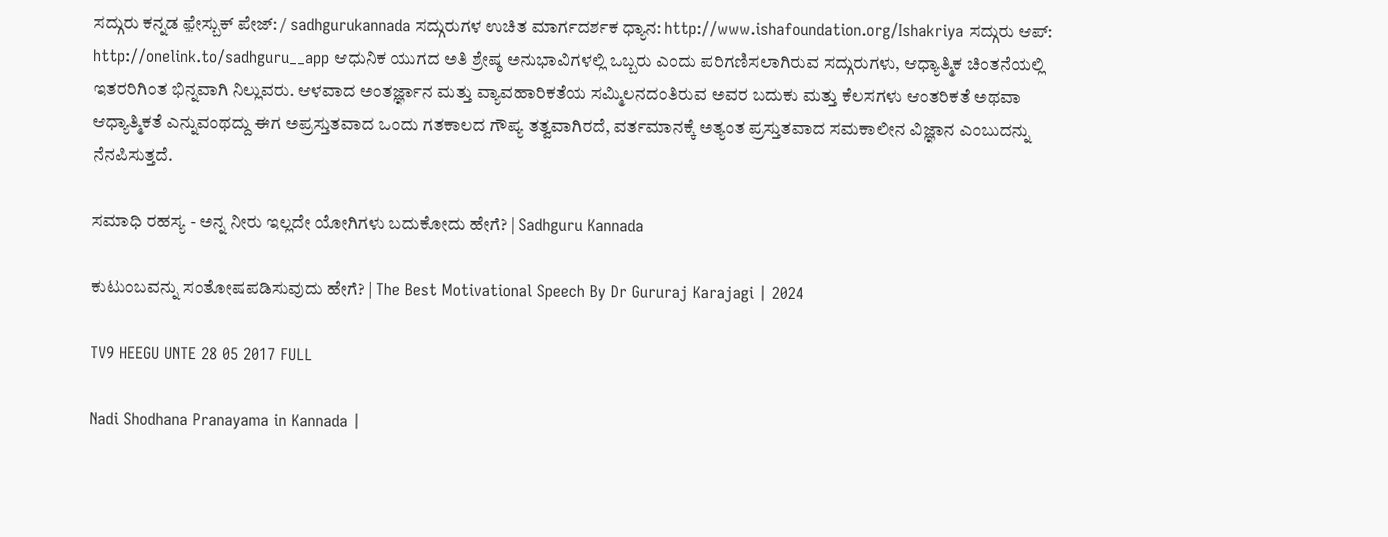ಸದ್ಗುರು ಕನ್ನಡ ಫ಼ೇಸ್ಬುಕ್ ಪೇಜ್: / sadhgurukannada ಸದ್ಗುರುಗಳ ಉಚಿತ ಮಾರ್ಗದರ್ಶಕ ಧ್ಯಾನ: http://www.ishafoundation.org/Ishakriya ಸದ್ಗುರು ಆಪ್: http://onelink.to/sadhguru__app ಆಧುನಿಕ ಯುಗದ ಅತಿ ಶ್ರೇಷ್ಠ ಅನುಭಾವಿಗಳಲ್ಲಿ ಒಬ್ಬರು ಎಂದು ಪರಿಗಣಿಸಲಾಗಿರುವ ಸದ್ಗುರುಗಳು, ಆಧ್ಯಾತ್ಮಿಕ ಚಿಂತನೆಯಲ್ಲಿ ಇತರರಿಗಿಂತ ಭಿನ್ನವಾಗಿ ನಿಲ್ಲುವರು. ಆಳವಾದ ಅಂತರ್ಜ್ಞಾನ ಮತ್ತು ವ್ಯಾವಹಾರಿಕತೆಯ ಸಮ್ಮಿಲನದಂತಿರುವ ಅವರ ಬದುಕು ಮತ್ತು ಕೆಲಸಗಳು ಆಂತರಿಕತೆ ಅಥವಾ ಆಧ್ಯಾತ್ಮಿಕತೆ ಎನ್ನುವಂಥದ್ದು ಈಗ ಅಪ್ರಸ್ತುತವಾದ ಒಂದು ಗತಕಾಲದ ಗೌಪ್ಯ ತತ್ವವಾಗಿರದೆ, ವರ್ತಮಾನಕ್ಕೆ ಅತ್ಯಂತ ಪ್ರಸ್ತುತವಾದ ಸಮಕಾಲೀನ ವಿಜ್ಞಾನ ಎಂಬುದನ್ನು ನೆನಪಿಸುತ್ತದೆ.

ಸಮಾಧಿ ರಹಸ್ಯ - ಅನ್ನ ನೀರು ಇಲ್ಲದೇ ಯೋಗಿಗಳು ಬದುಕೋದು ಹೇಗೆ? | Sadhguru Kannada

ಕುಟುಂಬವನ್ನು ಸಂತೋಷಪಡಿಸುವುದು ಹೇಗೆ? | The Best Motivational Speech By Dr Gururaj Karajagi | 2024

TV9 HEEGU UNTE 28 05 2017 FULL

Nadi Shodhana Pranayama in Kannada |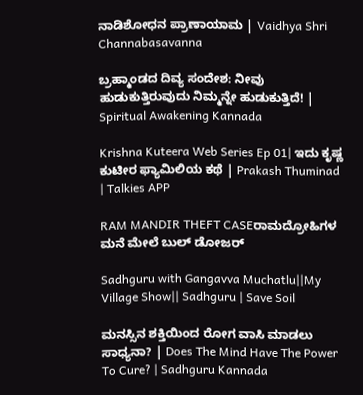ನಾಡಿಶೋಧನ ಪ್ರಾಣಾಯಾಮ | Vaidhya Shri Channabasavanna

ಬ್ರಹ್ಮಾಂಡದ ದಿವ್ಯ ಸಂದೇಶ: ನೀವು ಹುಡುಕುತ್ತಿರುವುದು ನಿಮ್ಮನ್ನೇ ಹುಡುಕುತ್ತಿದೆ! | Spiritual Awakening Kannada

Krishna Kuteera Web Series Ep 01| ಇದು ಕೃಷ್ಣ ಕುಟೀರ ಫ್ಯಾಮಿಲಿಯ ಕಥೆ | Prakash Thuminad | Talkies APP

RAM MANDIR THEFT CASEರಾಮದ್ರೋಹಿಗಳ ಮನೆ ಮೇಲೆ ಬುಲ್ ಡೋಜರ್

Sadhguru with Gangavva Muchatlu||My Village Show|| Sadhguru | Save Soil

ಮನಸ್ಸಿನ ಶಕ್ತಿಯಿಂದ ರೋಗ ವಾಸಿ ಮಾಡಲು ಸಾಧ್ಯನಾ? | Does The Mind Have The Power To Cure? | Sadhguru Kannada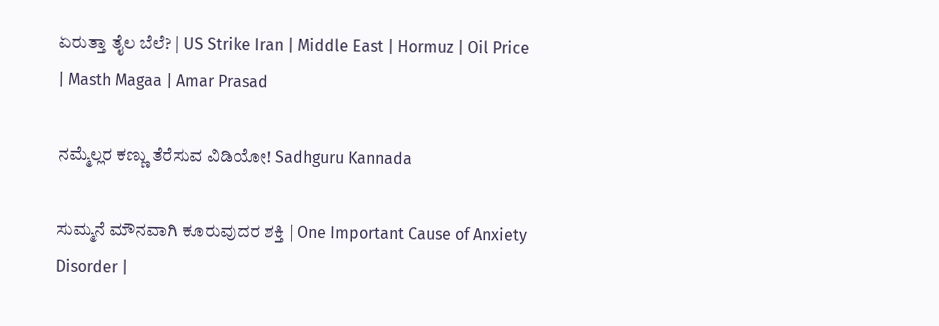ಏರುತ್ತಾ ತೈಲ ಬೆಲೆ? | US Strike Iran | Middle East | Hormuz | Oil Price | Masth Magaa | Amar Prasad

ನಮ್ಮೆಲ್ಲರ ಕಣ್ಣು ತೆರೆಸುವ ವಿಡಿಯೋ! Sadhguru Kannada

ಸುಮ್ಮನೆ ಮೌನವಾಗಿ ಕೂರುವುದರ ಶಕ್ತಿ | One Important Cause of Anxiety Disorder |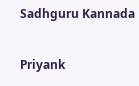Sadhguru Kannada

Priyank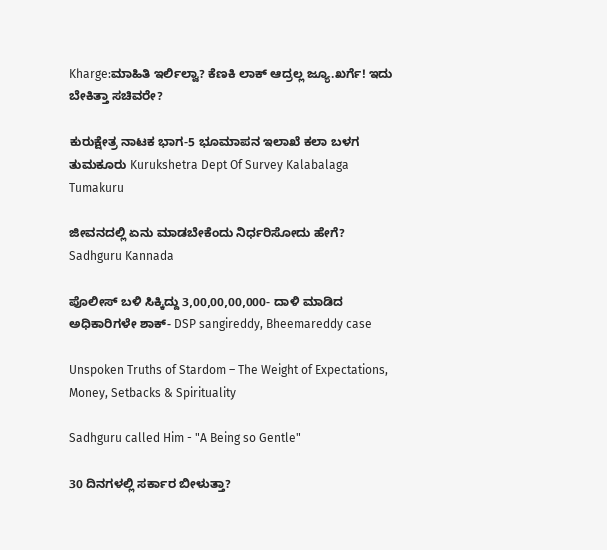Kharge:ಮಾಹಿತಿ ಇರ್ಲಿಲ್ವಾ? ಕೆಣಕಿ ಲಾಕ್ ಆದ್ರಲ್ಲ ಜ್ಯೂ.ಖರ್ಗೆ! ಇದು ಬೇಕಿತ್ತಾ ಸಚಿವರೇ?

ಕುರುಕ್ಷೇತ್ರ ನಾಟಕ ಭಾಗ-5 ಭೂಮಾಪನ ಇಲಾಖೆ ಕಲಾ ಬಳಗ ತುಮಕೂರು Kurukshetra Dept Of Survey Kalabalaga Tumakuru

ಜೀವನದಲ್ಲಿ ಏನು ಮಾಡಬೇಕೆಂದು ನಿರ್ಧರಿಸೋದು ಹೇಗೆ? Sadhguru Kannada

ಪೊಲೀಸ್ ಬಳಿ ಸಿಕ್ಕಿದ್ದು 3,00,00,00,000- ದಾಳಿ ಮಾಡಿದ ಅಧಿಕಾರಿಗಳೇ ಶಾಕ್- DSP sangireddy, Bheemareddy case

Unspoken Truths of Stardom – The Weight of Expectations, Money, Setbacks & Spirituality

Sadhguru called Him - "A Being so Gentle"

30 ದಿನಗಳಲ್ಲಿ ಸರ್ಕಾರ ಬೀಳುತ್ತಾ?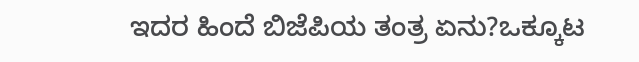ಇದರ ಹಿಂದೆ ಬಿಜೆಪಿಯ ತಂತ್ರ ಏನು?ಒಕ್ಕೂಟ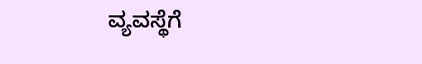ವ್ಯವಸ್ಥೆಗೆ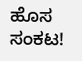ಹೊಸ ಸಂಕಟ!